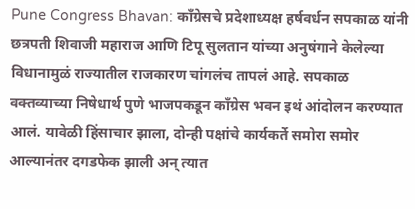Pune Congress Bhavan: काँग्रेसचे प्रदेशाध्यक्ष हर्षवर्धन सपकाळ यांनी छत्रपती शिवाजी महाराज आणि टिपू सुलतान यांच्या अनुषंगाने केलेल्या विधानामुळं राज्यातील राजकारण चांगलंच तापलं आहे. सपकाळ वक्तव्याच्या निषेधार्थ पुणे भाजपकडून काँग्रेस भवन इथं आंदोलन करण्यात आलं. यावेळी हिंसाचार झाला, दोन्ही पक्षांचे कार्यकर्ते समोरा समोर आल्यानंतर दगडफेक झाली अन् त्यात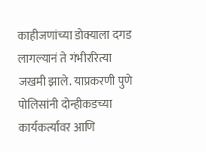काहीजणांच्या डोक्याला दगड लागल्यानं ते गंभीररित्या जखमी झाले. याप्रकरणी पुणे पोलिसांनी दोन्हीकडच्या कार्यकर्त्यांवर आणि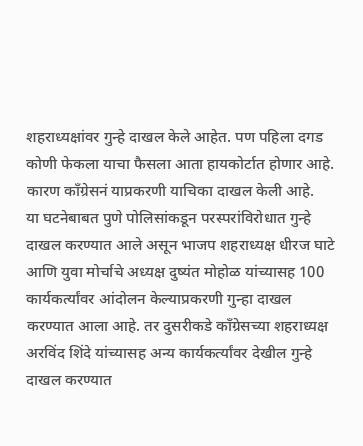शहराध्यक्षांवर गुन्हे दाखल केले आहेत. पण पहिला दगड कोणी फेकला याचा फैसला आता हायकोर्टात होणार आहे. कारण काँग्रेसनं याप्रकरणी याचिका दाखल केली आहे.
या घटनेबाबत पुणे पोलिसांकडून परस्परांविरोधात गुन्हे दाखल करण्यात आले असून भाजप शहराध्यक्ष धीरज घाटे आणि युवा मोर्चाचे अध्यक्ष दुष्यंत मोहोळ यांच्यासह 100 कार्यकर्त्यांवर आंदोलन केल्याप्रकरणी गुन्हा दाखल करण्यात आला आहे. तर दुसरीकडे काँग्रेसच्या शहराध्यक्ष अरविंद शिंदे यांच्यासह अन्य कार्यकर्त्यांवर देखील गुन्हे दाखल करण्यात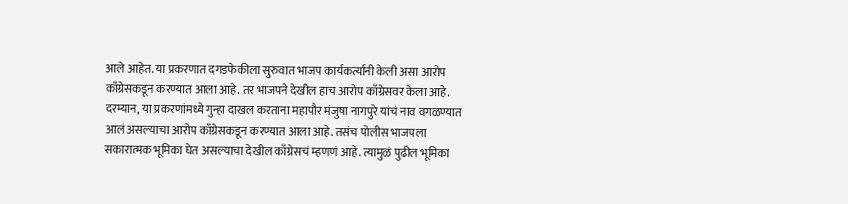आले आहेत. या प्रकरणात दगडफेकीला सुरुवात भाजप कार्यकर्त्यांनी केली असा आरोप काँग्रेसकडून करण्यात आला आहे. तर भाजपने देखील हाच आरोप काँग्रेसवर केला आहे.
दरम्यान, या प्रकरणांमध्ये गुन्हा दाखल करताना महापौर मंजुषा नागपुरे यांचं नाव वगळण्यात आलं असल्याचा आरोप काँग्रेसकडून करण्यात आला आहे. तसंच पोलीस भाजपला सकारात्मक भूमिका घेत असल्याचा देखील काँग्रेसचं म्हणणं आहे. त्यामुळं पुढील भूमिका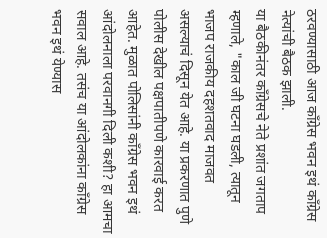ठरवण्यासाठी आज काँग्रेस भवन इथं काँग्रेस नेत्यांची बैठक झाली.
या बैठकीनंतर काँग्रेसचे नेते प्रशांत जगताप म्हणाले, "काल जी घटना घडली, त्यातून भाजप राजकीय दहशतवाद माजवत असल्याचं दिसून येत आहे. या प्रकरणात पुणे पोलीस देखील पक्षपातीपणे कारवाई करत आहेत. मुळात पोलिसांनी काँग्रेस भवन इथं आंदोलनाला परवानगी दिली कशी? हा आमचा सवाल आहे. तसंच या आंदोलकांना काँग्रेस भवन इथं येण्यास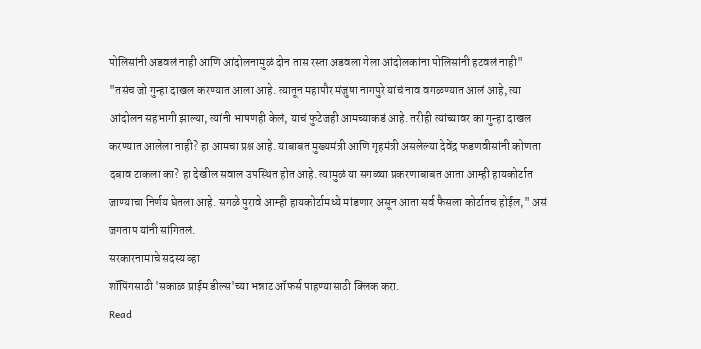पोलिसांनी अडवलं नाही आणि आंदोलनामुळं दोन तास रस्ता अडवला गेला आंदोलकांना पोलिसांनी हटवलं नाही"
"तसंच जो गुन्हा दाखल करण्यात आला आहे. त्यातून महापौर मंजुषा नागपुरे यांचं नाव वगळण्यात आलं आहे, त्या आंदोलन सहभागी झाल्या, त्यांनी भाषणही केलं, याचं फुटेजही आमच्याकडं आहे. तरीही त्यांच्यावर का गुन्हा दाखल करण्यात आलेला नाही? हा आमचा प्रश्न आहे. याबाबत मुख्यमंत्री आणि गृहमंत्री असलेल्या देवेंद्र फडणवीसांनी कोणता दबाव टाकला का? हा देखील सवाल उपस्थित होत आहे. त्यामुळं या सगळ्या प्रकरणाबाबत आता आम्ही हायकोर्टात जाण्याचा निर्णय घेतला आहे. सगळे पुरावे आम्ही हायकोर्टामध्ये मांडणार असून आता सर्व फैसला कोर्टातच होईल," असं जगताप यांनी सांगितलं.
सरकारनामाचे सदस्य व्हा
शॉपिंगसाठी 'सकाळ प्राईम डील्स'च्या भन्नाट ऑफर्स पाहण्यासाठी क्लिक करा.
Read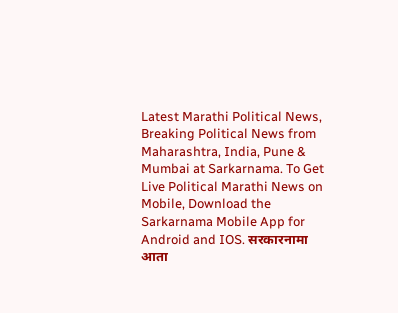Latest Marathi Political News, Breaking Political News from Maharashtra, India, Pune & Mumbai at Sarkarnama. To Get Live Political Marathi News on Mobile, Download the Sarkarnama Mobile App for Android and IOS. सरकारनामा आता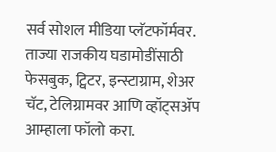सर्व सोशल मीडिया प्लॅटफॉर्मवर. ताज्या राजकीय घडामोडींसाठी फेसबुक, ट्विटर, इन्स्टाग्राम, शेअर चॅट, टेलिग्रामवर आणि व्हॉट्सॲप आम्हाला फॉलो करा.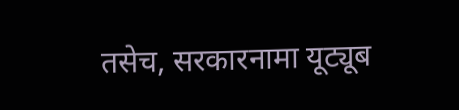तसेच, सरकारनामा यूट्यूब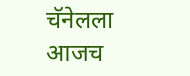चॅनेलला आजच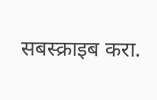सबस्क्राइब करा.